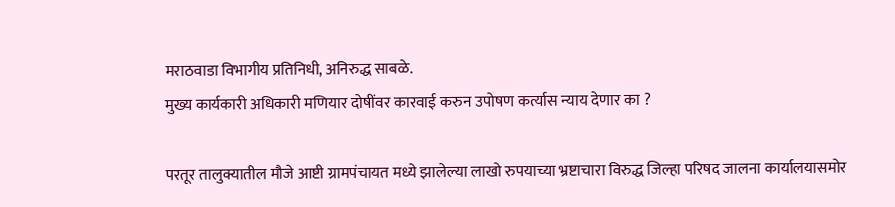मराठवाडा विभागीय प्रतिनिधी, अनिरुद्ध साबळे.
मुख्य कार्यकारी अधिकारी मणियार दोषींवर कारवाई करुन उपोषण कर्त्यास न्याय देणार का ?

परतूर तालुक्यातील मौजे आष्टी ग्रामपंचायत मध्ये झालेल्या लाखो रुपयाच्या भ्रष्टाचारा विरुद्ध जिल्हा परिषद जालना कार्यालयासमोर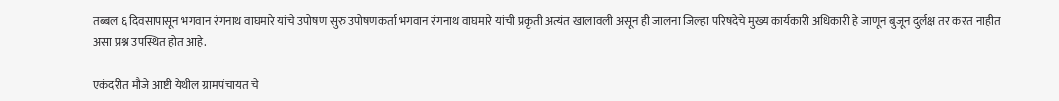तब्बल ६ दिवसापासून भगवान रंगनाथ वाघमारे यांचे उपोषण सुरु उपोषणकर्ता भगवान रंगनाथ वाघमारे यांची प्रकृती अत्यंत खालावली असून ही जालना जिल्हा परिषदेचे मुख्य कार्यकारी अधिकारी हे जाणून बुजून दुर्लक्ष तर करत नाहीत असा प्रश्न उपस्थित होत आहे.

एकंदरीत मौजे आष्टी येथील ग्रामपंचायत चे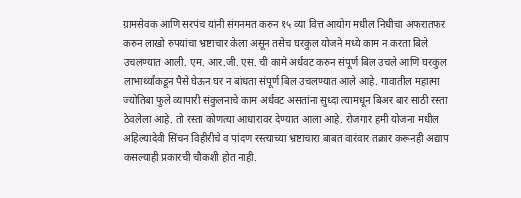ग्रामसेवक आणि सरपंच यांनी संगनमत करुन १५ व्या वित्त आयोग मधील निधीचा अफरातफर करुन लाखो रुपयांचा भ्रष्टाचार केला असून तसेच घरकुल योजने मध्ये काम न करता बिले उचलण्यात आली. एम. आर.जी. एस. ची कामे अर्धवट करुन संपूर्ण बिल उचले आणि घरकुल लाभार्थ्यांकडून पैसे घेऊन घर न बांधता संपूर्ण बिल उचलण्यात आले आहे. गावातील महात्मा ज्योतिबा फुले व्यापारी संकुलनाचे काम अर्धवट असतांना सुध्दा त्यामधून बिअर बार साठी रस्ता ठेवलेला आहे. तो रस्ता कोणत्या आधारावर देण्यात आला आहे. रोजगार हमी योजना मधील अहिल्यादेवी सिंचन विहीरीचे व पांदण रस्त्याच्या भ्रष्टाचारा बाबत वारंवार तक्रार करूनही अद्याप कसल्याही प्रकारची चौकशी होत नाही.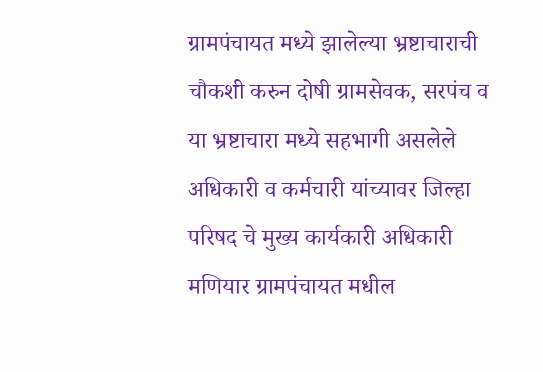ग्रामपंचायत मध्ये झालेल्या भ्रष्टाचाराची चौकशी करुन दोषी ग्रामसेवक, सरपंच व या भ्रष्टाचारा मध्ये सहभागी असलेले अधिकारी व कर्मचारी यांच्यावर जिल्हा परिषद चे मुख्य कार्यकारी अधिकारी मणियार ग्रामपंचायत मधील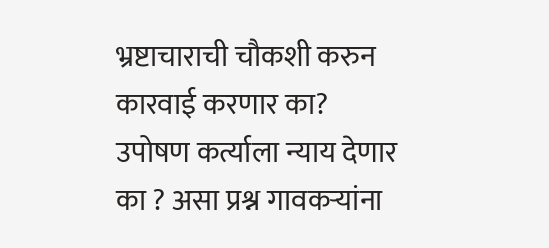भ्रष्टाचाराची चौकशी करुन कारवाई करणार का? उपोषण कर्त्याला न्याय देणार का ? असा प्रश्न गावकऱ्यांना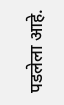पडलेला आहे.